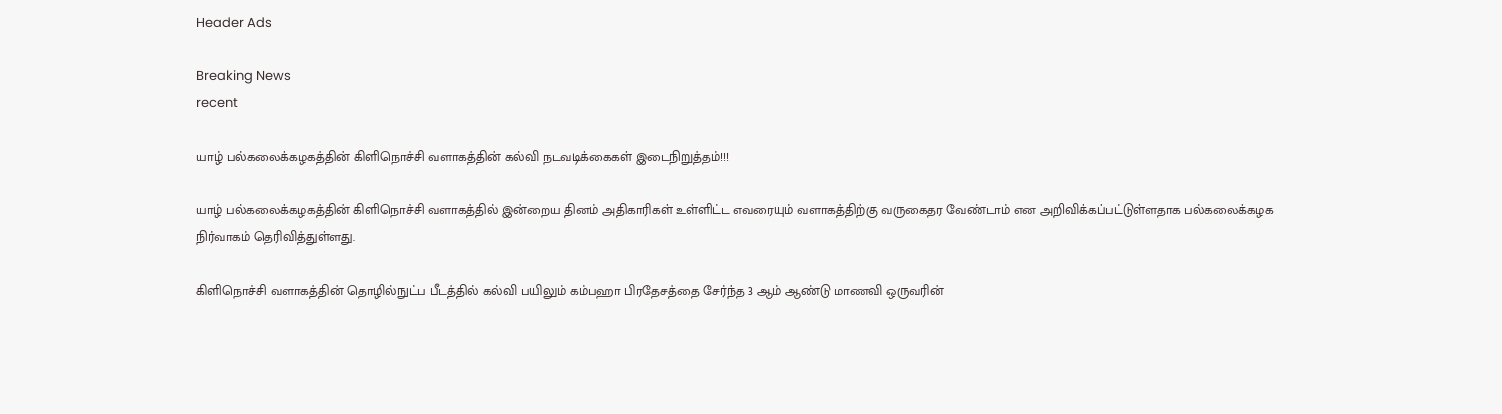Header Ads

Breaking News
recent

யாழ் பல்கலைக்கழகத்தின் கிளிநொச்சி வளாகத்தின் கல்வி நடவடிக்கைகள் இடைநிறுத்தம்!!!

யாழ் பல்கலைக்கழகத்தின் கிளிநொச்சி வளாகத்தில் இன்றைய தினம் அதிகாரிகள் உள்ளிட்ட எவரையும் வளாகத்திற்கு வருகைதர வேண்டாம் என அறிவிக்கப்பட்டுள்ளதாக பல்கலைக்கழக நிர்வாகம் தெரிவித்துள்ளது.

கிளிநொச்சி வளாகத்தின் தொழில்நுட்ப பீடத்தில் கல்வி பயிலும் கம்பஹா பிரதேசத்தை சேர்ந்த 3 ஆம் ஆண்டு மாணவி ஒருவரின்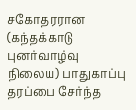சகோதரரான (கந்தக்காடு புனர்வாழ்வு நிலைய) பாதுகாப்பு தரப்பை சேர்ந்த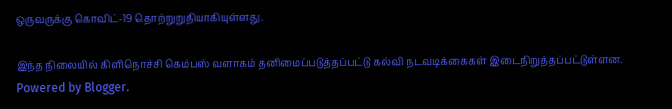ஒருவருக்கு கொவிட்-19 தொற்றுறுதியாகியுள்ளது.

இந்த நிலையில் கிளிநொச்சி கெம்பஸ் வளாகம் தனிமைப்படுத்தப்பட்டு கல்வி நடவடிக்கைகள் இடைநிறுத்தப்பட்டுள்ளன.
Powered by Blogger.